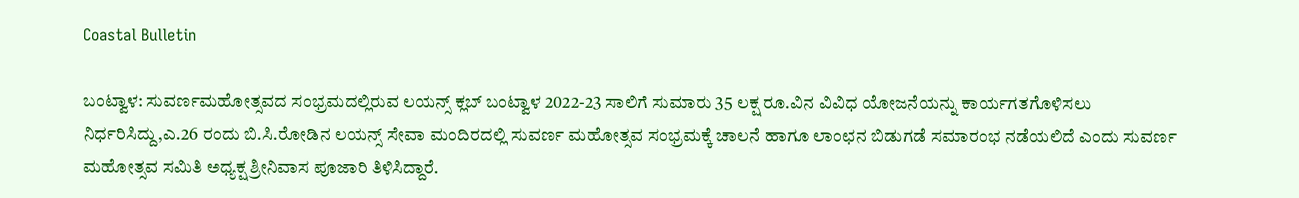Coastal Bulletin

ಬಂಟ್ವಾಳ: ಸುವರ್ಣಮಹೋತ್ಸವದ ಸಂಭ್ರಮದಲ್ಲಿರುವ ಲಯನ್ಸ್ ಕ್ಲಬ್ ಬಂಟ್ವಾಳ 2022-23 ಸಾಲಿಗೆ ಸುಮಾರು 35 ಲಕ್ಷ ರೂ.ವಿನ ವಿವಿಧ ಯೋಜನೆಯನ್ನು ಕಾರ್ಯಗತಗೊಳಿಸಲು ನಿರ್ಧರಿಸಿದ್ದು,ಎ.26 ರಂದು ಬಿ.ಸಿ.ರೋಡಿನ ಲಯನ್ಸ್ ಸೇವಾ ಮಂದಿರದಲ್ಲಿ ಸುವರ್ಣ ಮಹೋತ್ಸವ ಸಂಭ್ರಮಕ್ಕೆ ಚಾಲನೆ ಹಾಗೂ ಲಾಂಛನ ಬಿಡುಗಡೆ ಸಮಾರಂಭ ನಡೆಯಲಿದೆ ಎಂದು ಸುವರ್ಣ ಮಹೋತ್ಸವ ಸಮಿತಿ‌ ಅಧ್ಯಕ್ಷ ಶ್ರೀನಿವಾಸ ಪೂಜಾರಿ ತಿಳಿಸಿದ್ದಾರೆ.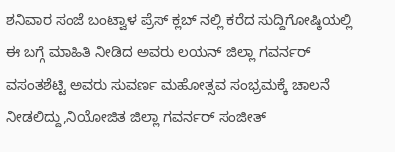ಶನಿವಾರ ಸಂಜೆ ಬಂಟ್ವಾಳ ಪ್ರೆಸ್ ಕ್ಲಬ್ ನಲ್ಲಿ ಕರೆದ ಸುದ್ದಿಗೋಷ್ಠಿಯಲ್ಲಿ ಈ ಬಗ್ಗೆ ಮಾಹಿತಿ ನೀಡಿದ ಅವರು ಲಯನ್ ಜಿಲ್ಲಾ ಗವರ್ನರ್ ವಸಂತಶೆಟ್ಟಿ ಅವರು ಸುವರ್ಣ ಮಹೋತ್ಸವ ಸಂಭ್ರಮಕ್ಕೆ ಚಾಲನೆ ನೀಡಲಿದ್ದು,ನಿಯೋಜಿತ ಜಿಲ್ಲಾ ಗವರ್ನರ್ ಸಂಜೀತ್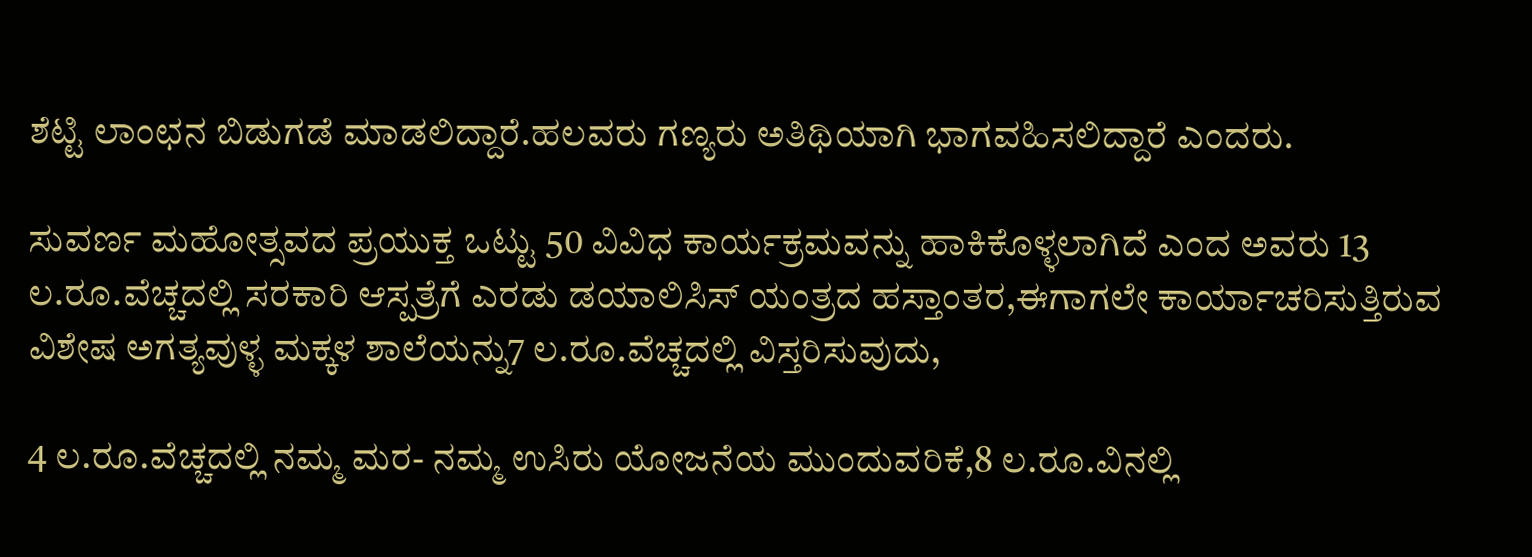ಶೆಟ್ಟಿ ಲಾಂಛನ ಬಿಡುಗಡೆ ಮಾಡಲಿದ್ದಾರೆ.ಹಲವರು ಗಣ್ಯರು ಅತಿಥಿಯಾಗಿ ಭಾಗವಹಿಸಲಿದ್ದಾರೆ ಎಂದರು.

ಸುವರ್ಣ ಮಹೋತ್ಸವದ ಪ್ರಯುಕ್ತ ಒಟ್ಟು 50 ವಿವಿಧ ಕಾರ್ಯಕ್ರಮವನ್ನು ಹಾಕಿಕೊಳ್ಳಲಾಗಿದೆ ಎಂದ ಅವರು 13 ಲ.ರೂ.ವೆಚ್ಚದಲ್ಲಿ ಸರಕಾರಿ ಆಸ್ಪತ್ರೆಗೆ ಎರಡು ಡಯಾಲಿಸಿಸ್‌ ಯಂತ್ರದ ಹಸ್ತಾಂತರ,ಈಗಾಗಲೇ ಕಾರ್ಯಾಚರಿಸುತ್ತಿರುವ ವಿಶೇಷ ಅಗತ್ಯವುಳ್ಳ ಮಕ್ಕಳ ಶಾಲೆಯನ್ನು7 ಲ.ರೂ.ವೆಚ್ಚದಲ್ಲಿ ವಿಸ್ತರಿಸುವುದು,

4 ಲ.ರೂ.ವೆಚ್ಚದಲ್ಲಿ ನಮ್ಮ ಮರ- ನಮ್ಮ ಉಸಿರು ಯೋಜನೆಯ ಮುಂದುವರಿಕೆ,8 ಲ.ರೂ.ವಿನಲ್ಲಿ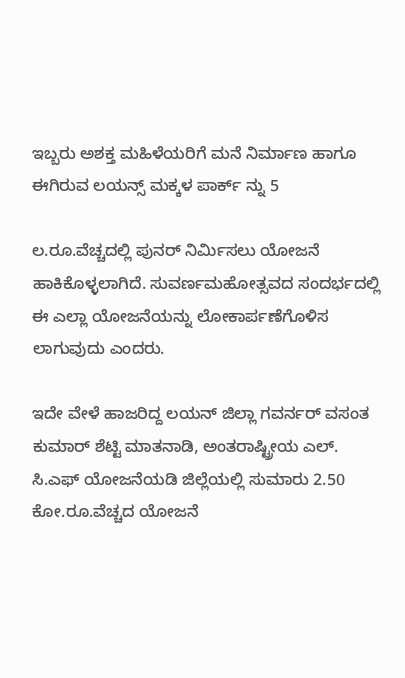ಇಬ್ಬರು ಅಶಕ್ತ ಮಹಿಳೆಯರಿಗೆ ಮನೆ ನಿರ್ಮಾಣ ಹಾಗೂ ಈಗಿರುವ ಲಯನ್ಸ್ ಮಕ್ಕಳ ಪಾರ್ಕ್ ನ್ನು 5

ಲ.ರೂ.ವೆಚ್ಚದಲ್ಲಿ ಪುನರ್ ನಿರ್ಮಿಸಲು ಯೋಜನೆ ಹಾಕಿಕೊಳ್ಳಲಾಗಿದೆ. ಸುವರ್ಣಮಹೋತ್ಸವದ ಸಂದರ್ಭದಲ್ಲಿ ಈ ಎಲ್ಲಾ ಯೋಜನೆಯನ್ನು ಲೋಕಾರ್ಪಣೆಗೊಳಿಸ ಲಾಗುವುದು ಎಂದರು.

ಇದೇ ವೇಳೆ ಹಾಜರಿದ್ದ ಲಯನ್ ಜಿಲ್ಲಾ ಗವರ್ನರ್ ವಸಂತ ಕುಮಾರ್ ಶೆಟ್ಟಿ ಮಾತನಾಡಿ, ಅಂತರಾಷ್ಟ್ರೀಯ ಎಲ್. ಸಿ.ಎಫ್ ಯೋಜನೆಯಡಿ ಜಿಲ್ಲೆಯಲ್ಲಿ ಸುಮಾರು 2.50 ಕೋ.ರೂ.ವೆಚ್ಚದ ಯೋಜನೆ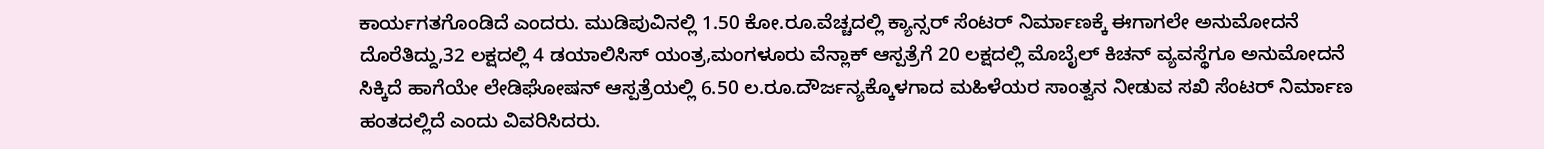ಕಾರ್ಯಗತಗೊಂಡಿದೆ ಎಂದರು. ಮುಡಿಪುವಿನಲ್ಲಿ 1.50 ಕೋ.ರೂ.ವೆಚ್ಚದಲ್ಲಿ ಕ್ಯಾನ್ಸರ್ ಸೆಂಟರ್ ನಿರ್ಮಾಣಕ್ಕೆ ಈಗಾಗಲೇ ಅನುಮೋದನೆ ದೊರೆತಿದ್ದು,32 ಲಕ್ಷದಲ್ಲಿ‌ 4 ಡಯಾಲಿಸಿಸ್ ಯಂತ್ರ,ಮಂಗಳೂರು ವೆನ್ಲಾಕ್ ಆಸ್ಪತ್ರೆಗೆ 20 ಲಕ್ಷದಲ್ಲಿ ಮೊಬೈಲ್ ಕಿಚನ್ ವ್ಯವಸ್ಥೆಗೂ ಅನುಮೋದನೆ ಸಿಕ್ಕಿದೆ ಹಾಗೆಯೇ ಲೇಡಿಘೋಷನ್ ಆಸ್ಪತ್ರೆಯಲ್ಲಿ 6.50 ಲ.ರೂ.ದೌರ್ಜನ್ಯಕ್ಕೊಳಗಾದ ಮಹಿಳೆಯರ ಸಾಂತ್ವನ ನೀಡುವ ಸಖಿ ಸೆಂಟರ್ ನಿರ್ಮಾಣ ಹಂತದಲ್ಲಿದೆ ಎಂದು ವಿವರಿಸಿದರು.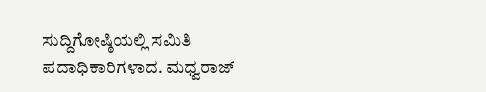ಸುದ್ದಿಗೋಷ್ಠಿಯಲ್ಲಿ ಸಮಿತಿ ಪದಾಧಿಕಾರಿಗಳಾದ. ಮಧ್ವರಾಜ್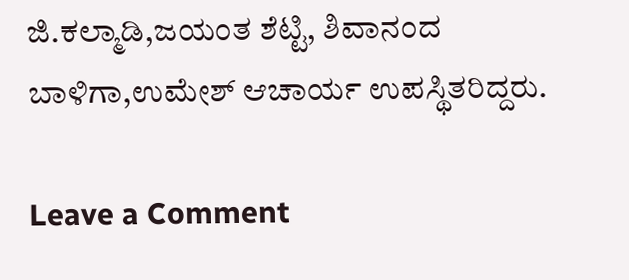ಜಿ.ಕಲ್ಮಾಡಿ,ಜಯಂತ ಶೆಟ್ಟಿ, ಶಿವಾನಂದ ಬಾಳಿಗಾ,ಉಮೇಶ್ ಆಚಾರ್ಯ ಉಪಸ್ಥಿತರಿದ್ದರು.

Leave a Comment